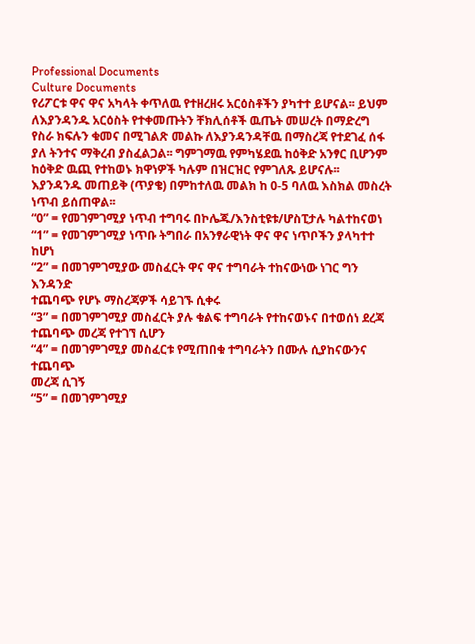Professional Documents
Culture Documents
የሪፖርቱ ዋና ዋና አካላት ቀጥለዉ የተዘረዘሩ አርዕስቶችን ያካተተ ይሆናል፡፡ ይህም ለእያንዳንዱ አርዕስት የተቀመጡትን ቸክሊሰቶች ዉጤት መሠረት በማድረግ
የስራ ክፍሉን ቁመና በሚገልጽ መልኩ ለእያንዳንዳቸዉ በማስረጃ የተደገፈ ሰፋ ያለ ትንተና ማቅረብ ያስፈልጋል፡፡ ግምገማዉ የምካሄደዉ ከዕቅድ አንፃር ቢሆንም
ከዕቅድ ዉጪ የተከወኑ ክዋነዎች ካሉም በዝርዝር የምገለጹ ይሆናሉ፡፡
እያንዳንዱ መጠይቅ (ጥያቄ) በምከተለዉ መልክ ከ 0-5 ባለዉ እስክል መስረት ነጥብ ይሰጠዋል፡፡
“0” = የመገምገሚያ ነጥብ ተግባሩ በኮሌጁ/እንስቲዩቱ/ሆስፒታሉ ካልተከናወነ
“1” = የመገምገሚያ ነጥቡ ትግበራ በአንፃራዊነት ዋና ዋና ነጥቦችን ያላካተተ ከሆነ
“2” = በመገምገሚያው መስፈርት ዋና ዋና ተግባራት ተከናውነው ነገር ግን እንዳንድ
ተጨባጭ የሆኑ ማስረጃዎች ሳይገኙ ሲቀሩ
“3” = በመገምገሚያ መስፈርት ያሉ ቁልፍ ተግባራት የተከናወኑና በተወሰነ ደረጃ
ተጨባጭ መረጃ የተገኘ ሲሆን
“4” = በመገምገሚያ መስፈርቱ የሚጠበቁ ተግባራትን በሙሉ ሲያከናውንና ተጨባጭ
መረጃ ሲገኝ
“5” = በመገምገሚያ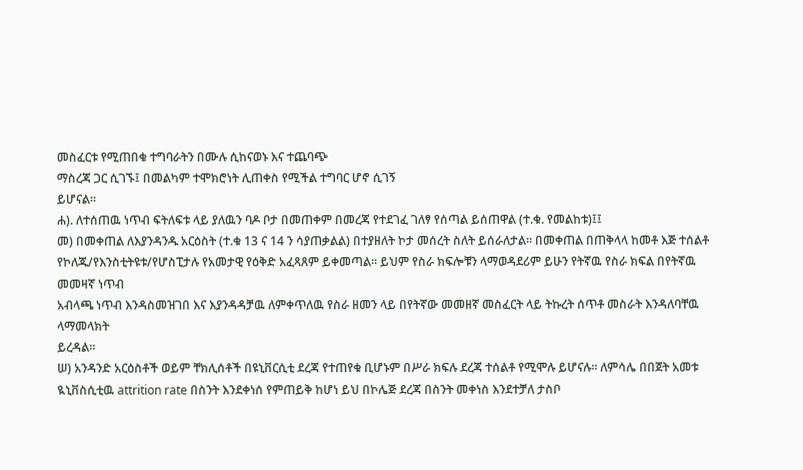መስፈርቱ የሚጠበቁ ተግባራትን በሙሉ ሲከናወኑ እና ተጨባጭ
ማስረጃ ጋር ሲገኙ፤ በመልካም ተሞክሮነት ሊጠቀስ የሚችል ተግባር ሆኖ ሲገኝ
ይሆናል፡፡
ሐ). ለተሰጠዉ ነጥብ ፍትለፍቱ ላይ ያለዉን ባዶ ቦታ በመጠቀም በመረጃ የተደገፈ ገለፃ የሰጣል ይሰጠዋል (ተ.ቁ. የመልከቱ)፤፤
መ) በመቀጠል ለእያንዳንዱ አርዕስት (ተ.ቁ 13 ና 14 ን ሳያጠቃልል) በተያዘለት ኮታ መሰረት ስለት ይሰራለታል፡፡ በመቀጠል በጠቅላላ ከመቶ እጅ ተሰልቶ
የኮለጁ/የእንስቲትዩቱ/የሆስፒታሉ የአመታዊ የዕቅድ አፈጻጸም ይቀመጣል፡፡ ይህም የስራ ክፍሎቹን ላማወዳደሪም ይሁን የትኛዉ የስራ ክፍል በየትኛዉ መመዛኛ ነጥብ
አብላጫ ነጥብ እንዳስመዝገበ እና እያንዳዳቻዉ ለምቀጥለዉ የስራ ዘመን ላይ በየትኛው መመዘኛ መስፈርት ላይ ትኩረት ሰጥቶ መስራት እንዳለባቸዉ ላማመላክት
ይረዳል፡፡
ሠ) አንዳንድ አርዕስቶች ወይም ቸክሊሰቶች በዩኒቨርሲቲ ደረጃ የተጠየቁ ቢሆኑም በሥራ ክፍሉ ደረጃ ተሰልቶ የሚሞሉ ይሆናሉ፡፡ ለምሳሌ በበጀት አመቱ
ዪኒቨስሲቲዉ attrition rate በስንት እንደቀነሰ የምጠይቅ ከሆነ ይህ በኮሌጅ ደረጃ በስንት መቀነስ እንደተቻለ ታስቦ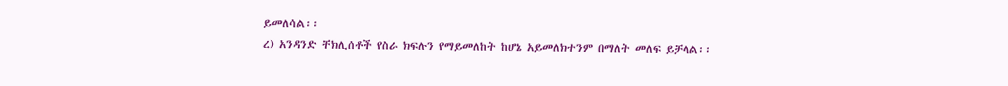ይመለሳል፡፡
ረ) አንዳንድ ቸክሊሰቶች የስራ ክፍሉን የማይመለከት ከሆኔ አይመለክተንም በማለት መለፍ ይቻላል፡፡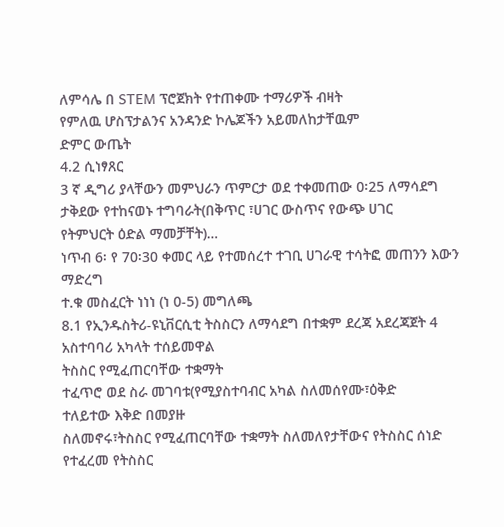ለምሳሌ በ STEM ፕሮጀክት የተጠቀሙ ተማሪዎች ብዛት
የምለዉ ሆስፕታልንና አንዳንድ ኮሌጆችን አይመለከታቸዉም
ድምር ውጤት
4.2 ሲነፃጸር
3 ኛ ዲግሪ ያላቸውን መምህራን ጥምርታ ወደ ተቀመጠው 0፡25 ለማሳደግ
ታቅደው የተከናወኑ ተግባራት(በቅጥር ፣ሀገር ውስጥና የውጭ ሀገር
የትምህርት ዕድል ማመቻቸት)…
ነጥብ 6፡ የ 70፡30 ቀመር ላይ የተመሰረተ ተገቢ ሀገራዊ ተሳትፎ መጠንን እውን ማድረግ
ተ.ቁ መስፈርት ነነነ (ነ 0-5) መግለጫ
8.1 የኢንዱስትሪ-ዩኒቨርሲቲ ትስስርን ለማሳደግ በተቋም ደረጃ አደረጃጀት 4 አስተባባሪ አካላት ተሰይመዋል
ትስስር የሚፈጠርባቸው ተቋማት
ተፈጥሮ ወደ ስራ መገባቱ(የሚያስተባብር አካል ስለመሰየሙ፣ዕቅድ
ተለይተው እቅድ በመያዙ
ስለመኖሩ፣ትስስር የሚፈጠርባቸው ተቋማት ስለመለየታቸውና የትስስር ሰነድ የተፈረመ የትስስር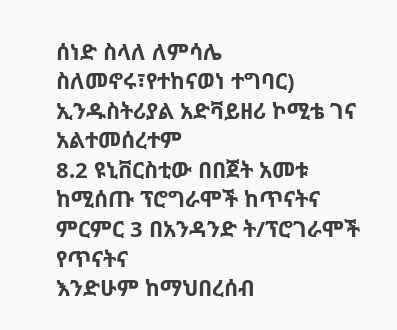ሰነድ ስላለ ለምሳሌ
ስለመኖሩ፣የተከናወነ ተግባር) ኢንዱስትሪያል አድቫይዘሪ ኮሚቴ ገና
አልተመሰረተም
8.2 ዩኒቨርስቲው በበጀት አመቱ ከሚሰጡ ፕሮግራሞች ከጥናትና ምርምር 3 በአንዳንድ ት/ፕሮገራሞች የጥናትና
እንድሁም ከማህበረሰብ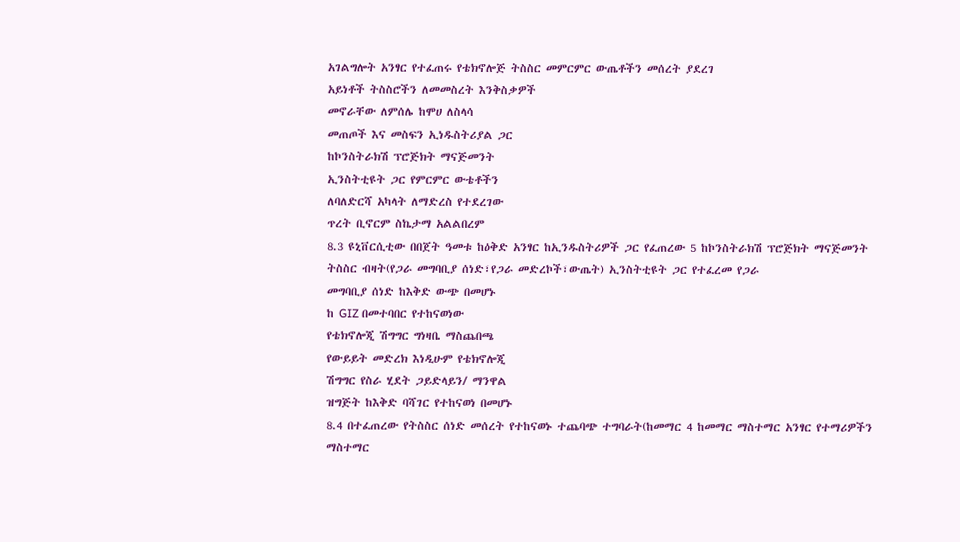አገልግሎት አንፃር የተፈጠሩ የቴክኖሎጅ ትስስር መምርምር ውጤቶችን መሰረት ያደረገ
አይነቶች ትስስሮችን ለመመስረት እንቅስቃዎች
መኖራቸው ለምሰሌ ከሞሀ ለስላሳ
መጠጦች እና መስፍን ኢነዱስትሪያል ጋር
ከኮንስትራክሽ ፕሮጅክት ማናጅመንት
ኢንስትቲዩት ጋር የምርምር ውቴቶችን
ለባለድርሻ አካላት ለማድረስ የተደረገው
ጥረት ቢኖርም ስኬታማ አልልበረም
8.3 ዩኒቨርሲቲው በበጀት ዓመቱ ከዕቅድ አንፃር ከኢንዱስትሪዎች ጋር የፈጠረው 5 ከኮንስትራክሽ ፕሮጅክት ማናጅመንት
ትስስር ብዛት(የጋራ መግባቢያ ሰነድ፣የጋራ መድረኮች፣ውጤት) ኢንስትቲዩት ጋር የተፈረመ የጋራ
መግባቢያ ሰነድ ከእቅድ ውጭ በመሆኑ
ከ GIZ በመተባበር የተከናወነው
የቴክኖሎጂ ሽግግር ግነዛቤ ማስጨበጫ
የውይይት መድረክ እነዲሁም የቴክኖሎጂ
ሽግግር የስራ ሂደት ጋይድላይን/ ማንዋል
ዝግጅት ከእቅድ ባሻገር የተከናወነ በመሆኑ
8.4 በተፈጠረው የትስስር ሰነድ መሰረት የተከናወኑ ተጨባጭ ተግባራት(ከመማር 4 ከመማር ማስተማር አንፃር የተማሪዎችን
ማስተማር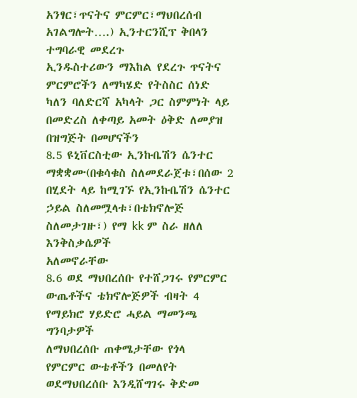አንፃር፣ጥናትና ምርምር፣ማህበረሰብ አገልግሎት….) ኢንተርንሺፕ ቅበላን ተግባራዊ መደረጉ
ኢንዱስተሪውን ማእከል የደረጉ ጥናትና
ምርምሮችን ለማካሄድ የትስስር ሰነድ
ካለን ባለድርሻ አካላት ጋር ስምምነት ላይ
በመድረስ ለቀጣይ አመት ዕቅድ ለመያዝ
በዝግጅት በመሆናችን
8.5 ዩኒቨርስቲው ኢንኩቤሽን ሴንተር ማቋቋሙ(በቁሳቁስ ስለመደራጀቱ፣በሰው 2 በሂደት ላይ ከሚገኙ የኢንኩቤሽን ሴንተር
ኃይል ስለመሟላቱ፣በቴክኖሎጅ ስለመታገዙ፣) የማ kk ም ስራ ዘለለ እንቅስቃሴዎች
አለመኖራቸው
8.6 ወደ ማህበረሰቡ የተሸጋገሩ የምርምር ውጤቶችና ቴክኖሎጅዎች ብዛት 4 የማይክሮ ሃይድሮ ሓይል ማመንጫ
ግንባታዎች
ለማህበረሰቡ ጠቀሜታቸው የጎላ
የምርምር ውቴቶችን በመለየት
ወደማህበረሰቡ እንዲሸግገሩ ቅድመ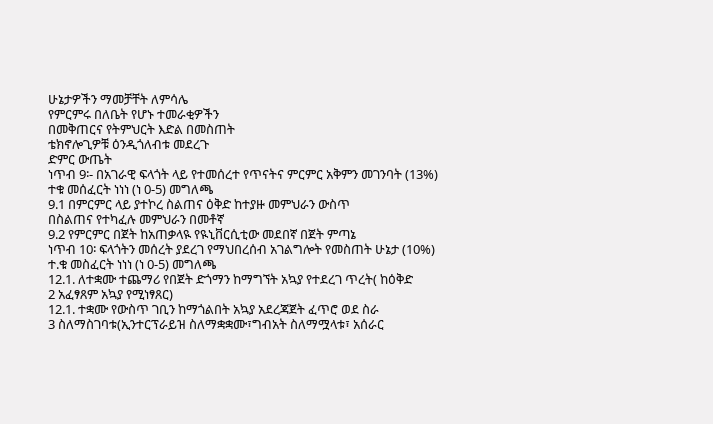ሁኔታዎችን ማመቻቸት ለምሳሌ
የምርምሩ በለቤት የሆኑ ተመራቂዎችን
በመቅጠርና የትምህርት እድል በመስጠት
ቴክኖሎጊዎቹ ዕንዲጎለብቱ መደረጉ
ድምር ውጤት
ነጥብ 9፡- በአገራዊ ፍላጎት ላይ የተመሰረተ የጥናትና ምርምር አቅምን መገንባት (13%)
ተቁ መሰፈርት ነነነ (ነ 0-5) መግለጫ
9.1 በምርምር ላይ ያተኮረ ስልጠና ዕቅድ ከተያዙ መምህራን ውስጥ
በስልጠና የተካፈሉ መምህራን በመቶኛ
9.2 የምርምር በጀት ከአጠቃላዪ የዪኒቨርሲቲው መደበኛ በጀት ምጣኔ
ነጥብ 10፡ ፍላጎትን መሰረት ያደረገ የማህበረሰብ አገልግሎት የመስጠት ሁኔታ (10%)
ተ.ቁ መስፈርት ነነነ (ነ 0-5) መግለጫ
12.1. ለተቋሙ ተጨማሪ የበጀት ድጎማን ከማግኘት አኳያ የተደረገ ጥረት( ከዕቅድ
2 አፈፃጸም አኳያ የሚነፃጸር)
12.1. ተቋሙ የውስጥ ገቢን ከማጎልበት አኳያ አደረጃጀት ፈጥሮ ወደ ስራ
3 ስለማስገባቱ(ኢንተርፕራይዝ ስለማቋቋሙ፣ግብአት ስለማሟላቱ፣ አሰራር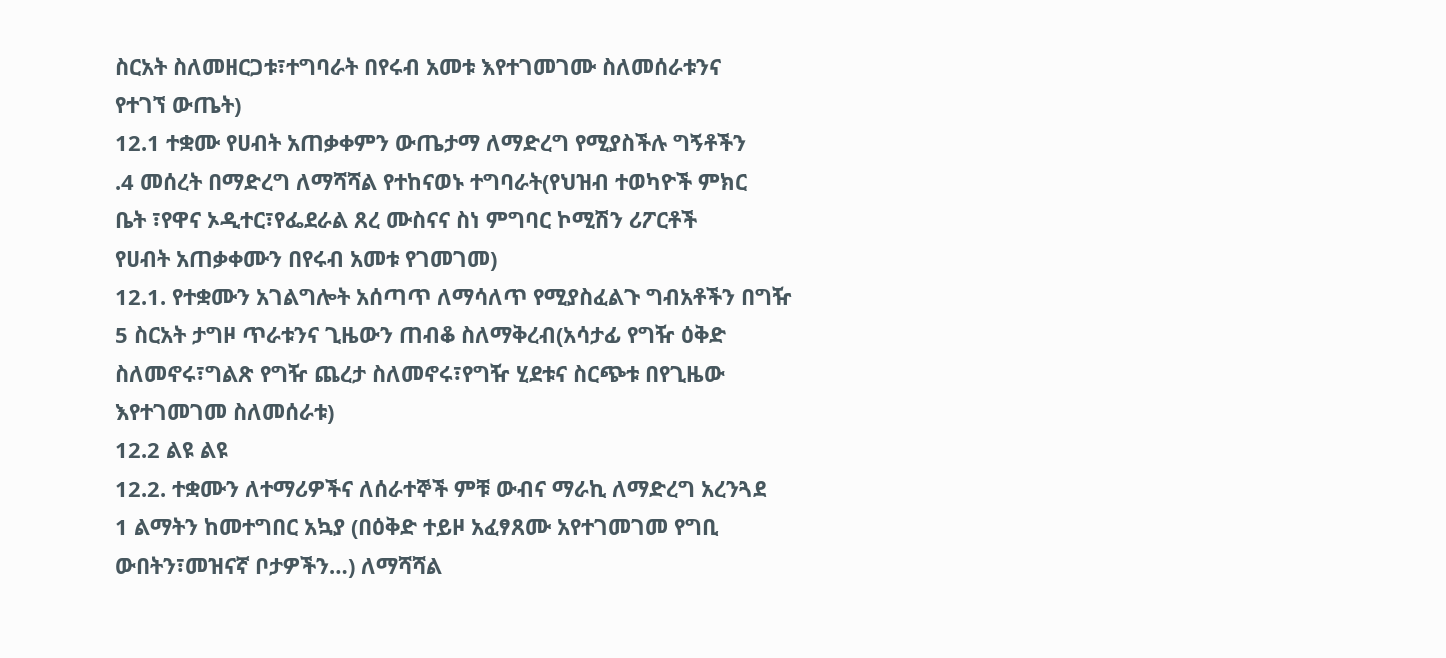ስርአት ስለመዘርጋቱ፣ተግባራት በየሩብ አመቱ እየተገመገሙ ስለመሰራቱንና
የተገኘ ውጤት)
12.1 ተቋሙ የሀብት አጠቃቀምን ውጤታማ ለማድረግ የሚያስችሉ ግኝቶችን
.4 መሰረት በማድረግ ለማሻሻል የተከናወኑ ተግባራት(የህዝብ ተወካዮች ምክር
ቤት ፣የዋና ኦዲተር፣የፌደራል ጸረ ሙስናና ስነ ምግባር ኮሚሽን ሪፖርቶች
የሀብት አጠቃቀሙን በየሩብ አመቱ የገመገመ)
12.1. የተቋሙን አገልግሎት አሰጣጥ ለማሳለጥ የሚያስፈልጉ ግብአቶችን በግዥ
5 ስርአት ታግዞ ጥራቱንና ጊዜውን ጠብቆ ስለማቅረብ(አሳታፊ የግዥ ዕቅድ
ስለመኖሩ፣ግልጽ የግዥ ጨረታ ስለመኖሩ፣የግዥ ሂደቱና ስርጭቱ በየጊዜው
እየተገመገመ ስለመሰራቱ)
12.2 ልዩ ልዩ
12.2. ተቋሙን ለተማሪዎችና ለሰራተኞች ምቹ ውብና ማራኪ ለማድረግ አረንጓደ
1 ልማትን ከመተግበር አኳያ (በዕቅድ ተይዞ አፈፃጸሙ አየተገመገመ የግቢ
ውበትን፣መዝናኛ ቦታዎችን…) ለማሻሻል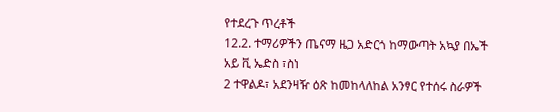የተደረጉ ጥረቶች
12.2. ተማሪዎችን ጤናማ ዜጋ አድርጎ ከማውጣት አኳያ በኤች አይ ቪ ኤድስ ፣ስነ
2 ተዋልዶ፣ አደንዛዥ ዕጽ ከመከላለከል አንፃር የተሰሩ ስራዎች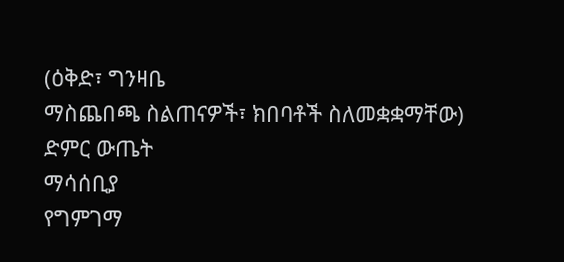(ዕቅድ፣ ግንዛቤ
ማስጨበጫ ስልጠናዎች፣ ክበባቶች ስለመቋቋማቸው)
ድምር ውጤት
ማሳሰቢያ
የግምገማ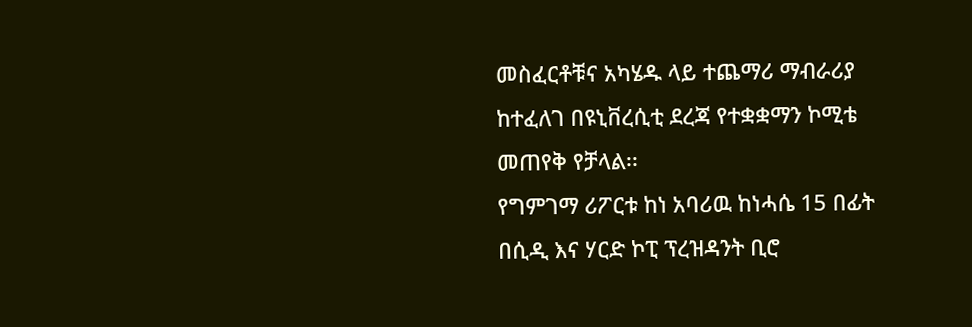መስፈርቶቹና አካሄዱ ላይ ተጨማሪ ማብራሪያ ከተፈለገ በዩኒቨረሲቲ ደረጃ የተቋቋማን ኮሚቴ መጠየቅ የቻላል፡፡
የግምገማ ሪፖርቱ ከነ አባሪዉ ከነሓሴ 15 በፊት በሲዲ እና ሃርድ ኮፒ ፕረዝዳንት ቢሮ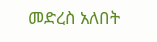መድረስ አለበት